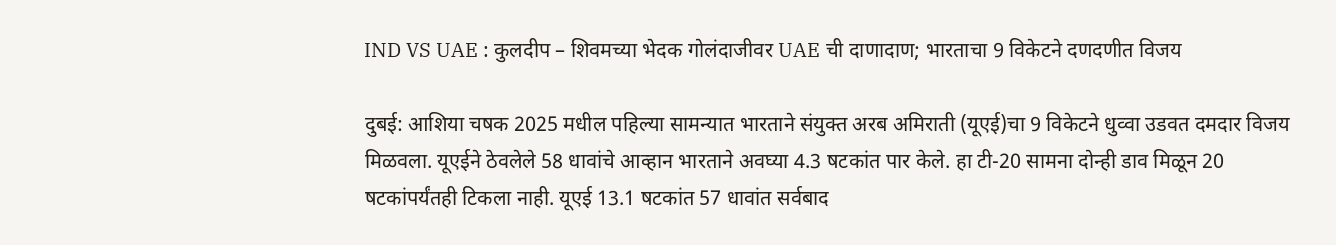IND VS UAE : कुलदीप – शिवमच्या भेदक गोलंदाजीवर UAE ची दाणादाण; भारताचा 9 विकेटने दणदणीत विजय

दुबई: आशिया चषक 2025 मधील पहिल्या सामन्यात भारताने संयुक्त अरब अमिराती (यूएई)चा 9 विकेटने धुव्वा उडवत दमदार विजय मिळवला. यूएईने ठेवलेले 58 धावांचे आव्हान भारताने अवघ्या 4.3 षटकांत पार केले. हा टी-20 सामना दोन्ही डाव मिळून 20 षटकांपर्यंतही टिकला नाही. यूएई 13.1 षटकांत 57 धावांत सर्वबाद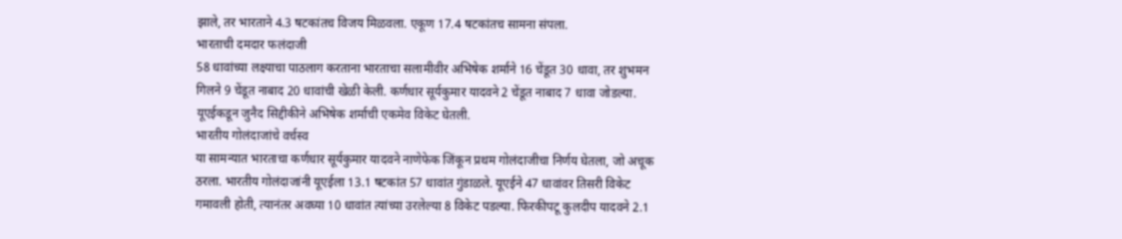झाले, तर भारताने 4.3 षटकांतच विजय मिळवला. एकूण 17.4 षटकांतच सामना संपला.
भारताची दमदार फलंदाजी
58 धावांच्या लक्ष्याचा पाठलाग करताना भारताचा सलामीवीर अभिषेक शर्माने 16 चेंडूत 30 धावा, तर शुभमन गिलने 9 चेंडूत नाबाद 20 धावांची खेळी केली. कर्णधार सूर्यकुमार यादवने 2 चेंडूत नाबाद 7 धावा जोडल्या. यूएईकडून जुनैद सिद्दीकीने अभिषेक शर्माची एकमेव विकेट घेतली.
भारतीय गोलंदाजांचे वर्चस्व
या सामन्यात भारताचा कर्णधार सूर्यकुमार यादवने नाणेफेक जिंकून प्रथम गोलंदाजीचा निर्णय घेतला, जो अचूक ठरला. भारतीय गोलंदाजांनी यूएईला 13.1 षटकांत 57 धावांत गुंडाळले. यूएईने 47 धावांवर तिसरी विकेट गमावली होती, त्यानंतर अवघ्या 10 धावांत त्यांच्या उरलेल्या 8 विकेट पडल्या. फिरकीपटू कुलदीप यादवने 2.1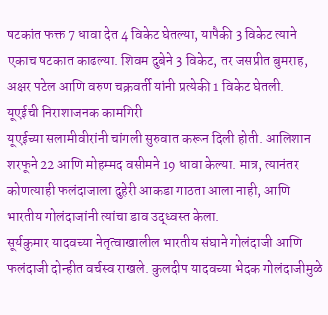षटकांत फक्त 7 धावा देत 4 विकेट घेतल्या, यापैकी 3 विकेट त्याने एकाच षटकात काढल्या. शिवम दुबेने 3 विकेट, तर जसप्रीत बुमराह, अक्षर पटेल आणि वरुण चक्रवर्ती यांनी प्रत्येकी 1 विकेट घेतली.
यूएईची निराशाजनक कामगिरी
यूएईच्या सलामीवीरांनी चांगली सुरुवात करून दिली होती. आलिशान शरफूने 22 आणि मोहम्मद वसीमने 19 धावा केल्या. मात्र, त्यानंतर कोणत्याही फलंदाजाला दुहेरी आकडा गाठता आला नाही, आणि भारतीय गोलंदाजांनी त्यांचा डाव उद्ध्वस्त केला.
सूर्यकुमार यादवच्या नेतृत्वाखालील भारतीय संघाने गोलंदाजी आणि फलंदाजी दोन्हीत वर्चस्व राखले. कुलदीप यादवच्या भेदक गोलंदाजीमुळे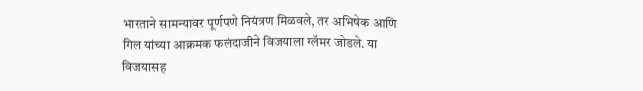भारताने सामन्यावर पूर्णपणे नियंत्रण मिळवले, तर अभिषेक आणि गिल यांच्या आक्रमक फलंदाजीने विजयाला ग्लॅमर जोडले. या विजयासह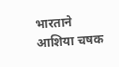भारताने आशिया चषक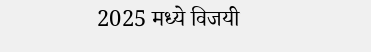2025 मध्ये विजयी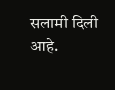सलामी दिली आहे.